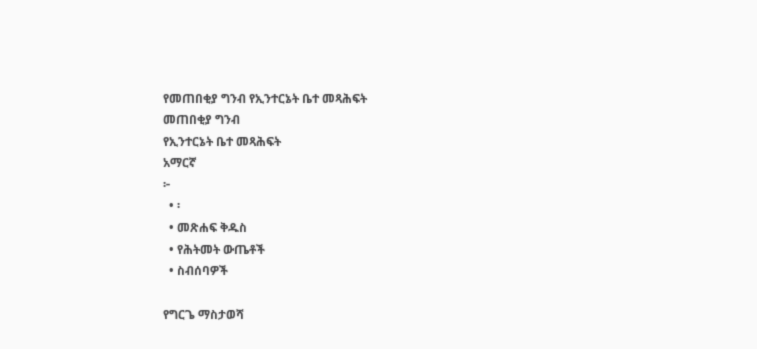የመጠበቂያ ግንብ የኢንተርኔት ቤተ መጻሕፍት
መጠበቂያ ግንብ
የኢንተርኔት ቤተ መጻሕፍት
አማርኛ
፦
  • ፡
  • መጽሐፍ ቅዱስ
  • የሕትመት ውጤቶች
  • ስብሰባዎች

የግርጌ ማስታወሻ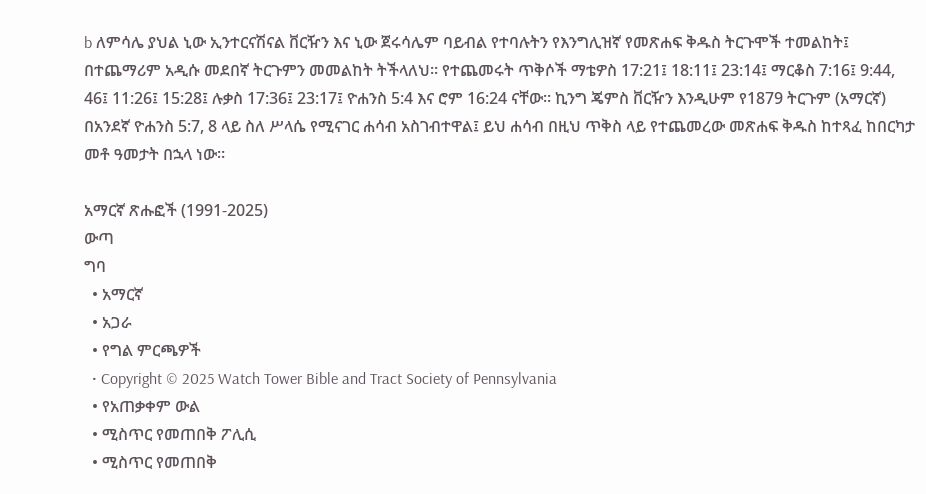b ለምሳሌ ያህል ኒው ኢንተርናሽናል ቨርዥን እና ኒው ጀሩሳሌም ባይብል የተባሉትን የእንግሊዝኛ የመጽሐፍ ቅዱስ ትርጉሞች ተመልከት፤ በተጨማሪም አዲሱ መደበኛ ትርጉምን መመልከት ትችላለህ። የተጨመሩት ጥቅሶች ማቴዎስ 17:21፤ 18:11፤ 23:14፤ ማርቆስ 7:16፤ 9:44, 46፤ 11:26፤ 15:28፤ ሉቃስ 17:36፤ 23:17፤ ዮሐንስ 5:4 እና ሮም 16:24 ናቸው። ኪንግ ጄምስ ቨርዥን እንዲሁም የ1879 ትርጉም (አማርኛ) በአንደኛ ዮሐንስ 5:7, 8 ላይ ስለ ሥላሴ የሚናገር ሐሳብ አስገብተዋል፤ ይህ ሐሳብ በዚህ ጥቅስ ላይ የተጨመረው መጽሐፍ ቅዱስ ከተጻፈ ከበርካታ መቶ ዓመታት በኋላ ነው።

አማርኛ ጽሑፎች (1991-2025)
ውጣ
ግባ
  • አማርኛ
  • አጋራ
  • የግል ምርጫዎች
  • Copyright © 2025 Watch Tower Bible and Tract Society of Pennsylvania
  • የአጠቃቀም ውል
  • ሚስጥር የመጠበቅ ፖሊሲ
  • ሚስጥር የመጠበቅ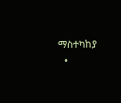ማስተካከያ
  •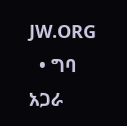JW.ORG
  • ግባ
አጋራ